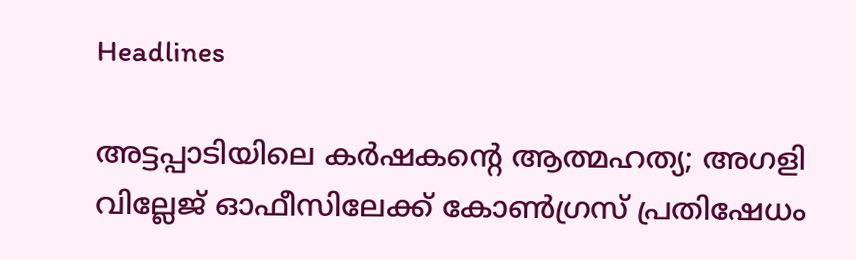Headlines

അട്ടപ്പാടിയിലെ കർഷകന്റെ ആത്മഹത്യ; അഗളി വില്ലേജ് ഓഫീസിലേക്ക് കോൺഗ്രസ് പ്രതിഷേധം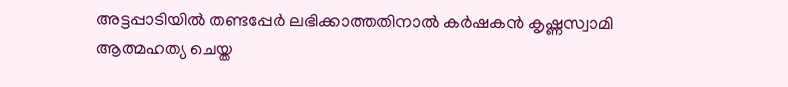അട്ടപ്പാടിയിൽ തണ്ടപ്പേർ ലഭിക്കാത്തതിനാൽ കർഷകൻ കൃഷ്ണസ്വാമി ആത്മഹത്യ ചെയ്ത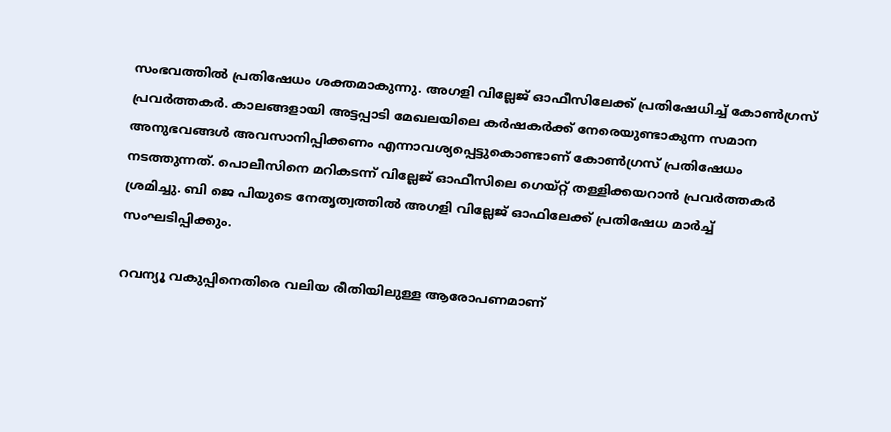സംഭവത്തിൽ പ്രതിഷേധം ശക്തമാകുന്നു. അഗളി വില്ലേജ് ഓഫീസിലേക്ക് പ്രതിഷേധിച്ച് കോൺഗ്രസ് പ്രവർത്തകർ. കാലങ്ങളായി അട്ടപ്പാടി മേഖലയിലെ കർഷകർക്ക് നേരെയുണ്ടാകുന്ന സമാന അനുഭവങ്ങൾ അവസാനിപ്പിക്കണം എന്നാവശ്യപ്പെട്ടുകൊണ്ടാണ് കോൺഗ്രസ് പ്രതിഷേധം നടത്തുന്നത്. പൊലീസിനെ മറികടന്ന് വില്ലേജ് ഓഫീസിലെ ഗെയ്റ്റ് തള്ളിക്കയറാൻ പ്രവർത്തകർ ശ്രമിച്ചു. ബി ജെ പിയുടെ നേതൃത്വത്തിൽ അഗളി വില്ലേജ് ഓഫിലേക്ക് പ്രതിഷേധ മാർച്ച് സംഘടിപ്പിക്കും.

റവന്യൂ വകുപ്പിനെതിരെ വലിയ രീതിയിലുള്ള ആരോപണമാണ്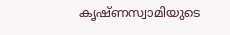കൃഷ്ണസ്വാമിയുടെ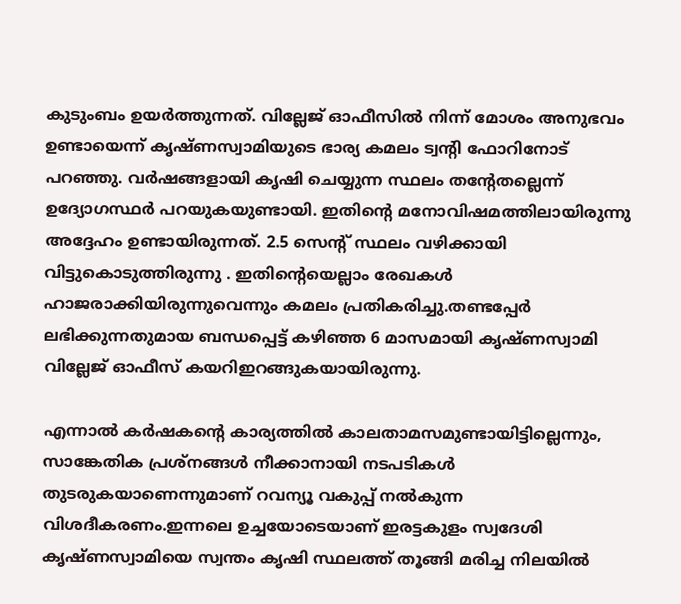കുടുംബം ഉയർത്തുന്നത്. വില്ലേജ് ഓഫീസിൽ നിന്ന് മോശം അനുഭവം ഉണ്ടായെന്ന് കൃഷ്ണസ്വാമിയുടെ ഭാര്യ കമലം ട്വന്റി ഫോറിനോട് പറഞ്ഞു. വർഷങ്ങളായി കൃഷി ചെയ്യുന്ന സ്ഥലം തന്റേതല്ലെന്ന് ഉദ്യോഗസ്ഥർ പറയുകയുണ്ടായി. ഇതിന്റെ മനോവിഷമത്തിലായിരുന്നു അദ്ദേഹം ഉണ്ടായിരുന്നത്. 2.5 സെന്റ് സ്ഥലം വഴിക്കായി വിട്ടുകൊടുത്തിരുന്നു . ഇതിന്റെയെല്ലാം രേഖകൾ ഹാജരാക്കിയിരുന്നുവെന്നും കമലം പ്രതികരിച്ചു.തണ്ടപ്പേർ ലഭിക്കുന്നതുമായ ബന്ധപ്പെട്ട് കഴിഞ്ഞ 6 മാസമായി കൃഷ്ണസ്വാമി വില്ലേജ് ഓഫീസ് കയറിഇറങ്ങുകയായിരുന്നു.

എന്നാൽ കർഷകന്റെ കാര്യത്തിൽ കാലതാമസമുണ്ടായിട്ടില്ലെന്നും, സാങ്കേതിക പ്രശ്‌നങ്ങള്‍ നീക്കാനായി നടപടികള്‍ തുടരുകയാണെന്നുമാണ് റവന്യൂ വകുപ്പ് നൽകുന്ന വിശദീകരണം.ഇന്നലെ ഉച്ചയോടെയാണ് ഇരട്ടകുളം സ്വദേശി കൃഷ്ണസ്വാമിയെ സ്വന്തം കൃഷി സ്ഥലത്ത് തൂങ്ങി മരിച്ച നിലയിൽ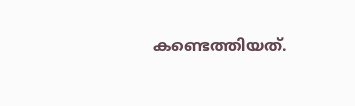കണ്ടെത്തിയത്.